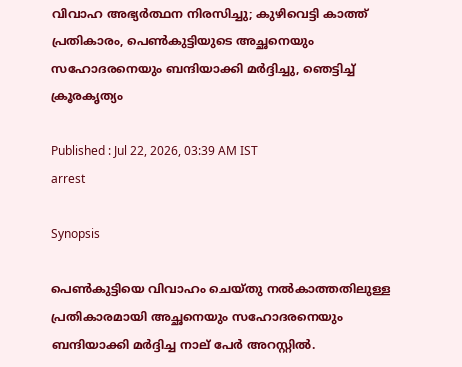വിവാഹ അഭ്യർത്ഥന നിരസിച്ചു; കുഴിവെട്ടി കാത്ത് പ്രതികാരം, പെണ്‍കുട്ടിയുടെ അച്ഛനെയും സഹോദരനെയും ബന്ദിയാക്കി മർദ്ദിച്ചു, ഞെട്ടിച്ച് ക്രൂരകൃത്യം

Published : Jul 22, 2026, 03:39 AM IST
arrest

Synopsis

പെണ്‍കുട്ടിയെ വിവാഹം ചെയ്തു നൽകാത്തതിലുള്ള പ്രതികാരമായി അച്ഛനെയും സഹോദരനെയും ബന്ദിയാക്കി മർദ്ദിച്ച നാല് പേർ അറസ്റ്റിൽ.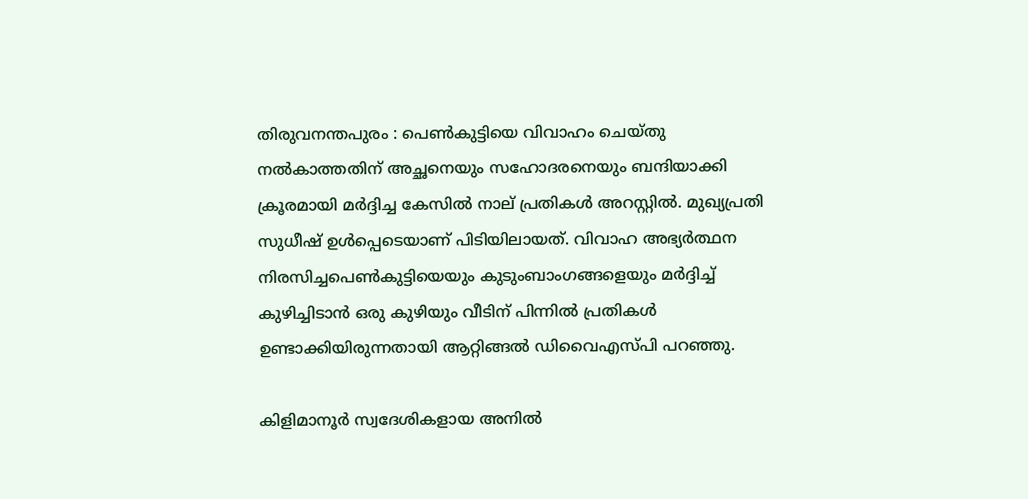തിരുവനന്തപുരം : പെണ്‍കുട്ടിയെ വിവാഹം ചെയ്തു നൽകാത്തതിന് അച്ഛനെയും സഹോദരനെയും ബന്ദിയാക്കി ക്രൂരമായി മർദ്ദിച്ച കേസിൽ നാല് പ്രതികൾ അറസ്റ്റിൽ. മുഖ്യപ്രതി സുധീഷ് ഉള്‍പ്പെടെയാണ് പിടിയിലായത്. വിവാഹ അഭ്യർത്ഥന നിരസിച്ചപെണ്‍കുട്ടിയെയും കുടുംബാംഗങ്ങളെയും മർദ്ദിച്ച് കുഴിച്ചിടാൻ ഒരു കുഴിയും വീടിന് പിന്നിൽ പ്രതികള്‍ ഉണ്ടാക്കിയിരുന്നതായി ആറ്റിങ്ങൽ ഡിവൈഎസ്പി പറഞ്ഞു.

കിളിമാനൂർ സ്വദേശികളായ അനിൽ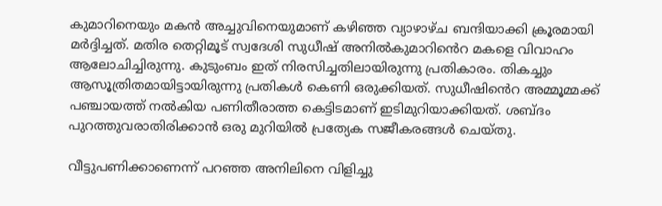കുമാറിനെയും മകൻ അച്ചുവിനെയുമാണ് കഴിഞ്ഞ വ്യാഴാഴ്ച ബന്ദിയാക്കി ക്രൂരമായി മർദ്ദിച്ചത്. മതിര തെറ്റിമൂട് സ്വദേശി സുധീഷ് അനിൽകുമാറിൻെറ മകളെ വിവാഹം ആലോചിച്ചിരുന്നു. കുടുംബം ഇത് നിരസിച്ചതിലായിരുന്നു പ്രതികാരം. തികച്ചും ആസൂത്രിതമായിട്ടായിരുന്നു പ്രതികള്‍ കെണി ഒരുക്കിയത്. സുധീഷിൻെറ അമ്മൂമ്മക്ക് പഞ്ചായത്ത് നൽകിയ പണിതീരാത്ത കെട്ടിടമാണ് ഇടിമുറിയാക്കിയത്. ശബ്ദം പുറത്തുവരാതിരിക്കാൻ ഒരു മുറിയിൽ പ്രത്യേക സജീകരങ്ങള്‍ ചെയ്തു.

വീട്ടുപണിക്കാണെന്ന് പറഞ്ഞ അനിലിനെ വിളിച്ചു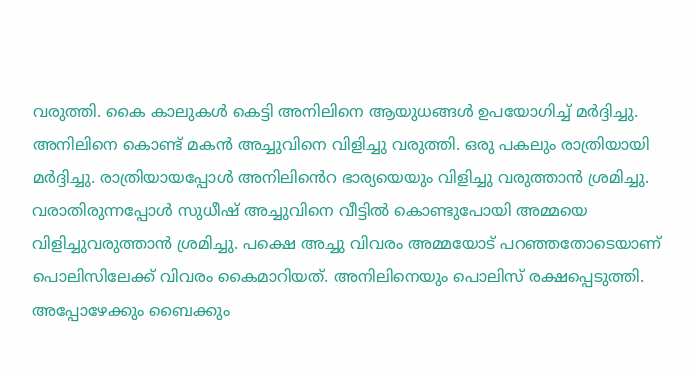വരുത്തി. കൈ കാലുകള്‍ കെട്ടി അനിലിനെ ആയുധങ്ങള്‍ ഉപയോഗിച്ച് മർദ്ദിച്ചു. അനിലിനെ കൊണ്ട് മകൻ അച്ചുവിനെ വിളിച്ചു വരുത്തി. ഒരു പകലും രാത്രിയായി മർദ്ദിച്ചു. രാത്രിയായപ്പോള്‍ അനിലിൻെറ ഭാര്യയെയും വിളിച്ചു വരുത്താൻ ശ്രമിച്ചു. വരാതിരുന്നപ്പോള്‍ സുധീഷ് അച്ചുവിനെ വീട്ടിൽ കൊണ്ടുപോയി അമ്മയെ വിളിച്ചുവരുത്താൻ ശ്രമിച്ചു. പക്ഷെ അച്ചു വിവരം അമ്മയോട് പറഞ്ഞതോടെയാണ് പൊലിസിലേക്ക് വിവരം കൈമാറിയത്. അനിലിനെയും പൊലിസ് രക്ഷപ്പെടുത്തി. അപ്പോഴേക്കും ബൈക്കും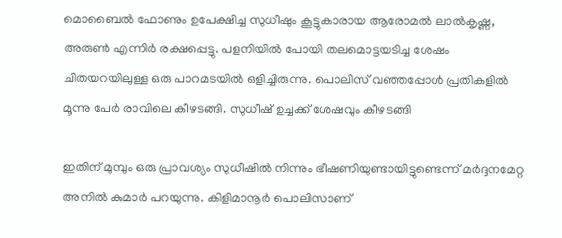മൊബൈൽ ഫോണും ഉപേക്ഷിച്ച സുധീഷും കൂട്ടുകാരായ ആരോമൽ ലാൽകൃഷ്ണ, അരുണ്‍ എന്നിർ രക്ഷപ്പെട്ടു. പളനിയിൽ പോയി തലമൊട്ടയടിച്ച ശേഷം ചിതയറയിലുള്ള ഒരു പാറമടയിൽ ഒളിച്ചിരുന്നു. പൊലിസ് വഞ്ഞപ്പോള്‍ പ്രതികളിൽ മൂന്നു പേർ രാവിലെ കീഴടങ്ങി. സുധീഷ് ഉച്ചക്ക് ശേഷവും കീഴടങ്ങി

ഇതിന് മുമ്പും ഒരു പ്രാവശ്യം സുധീഷിൽ നിന്നും ഭീഷണിയുണ്ടായിട്ടുണ്ടെന്ന് മർദ്ദനമേറ്റ അനിൽ കുമാർ പറയുന്നു. കിളിമാനൂർ പൊലിസാണ്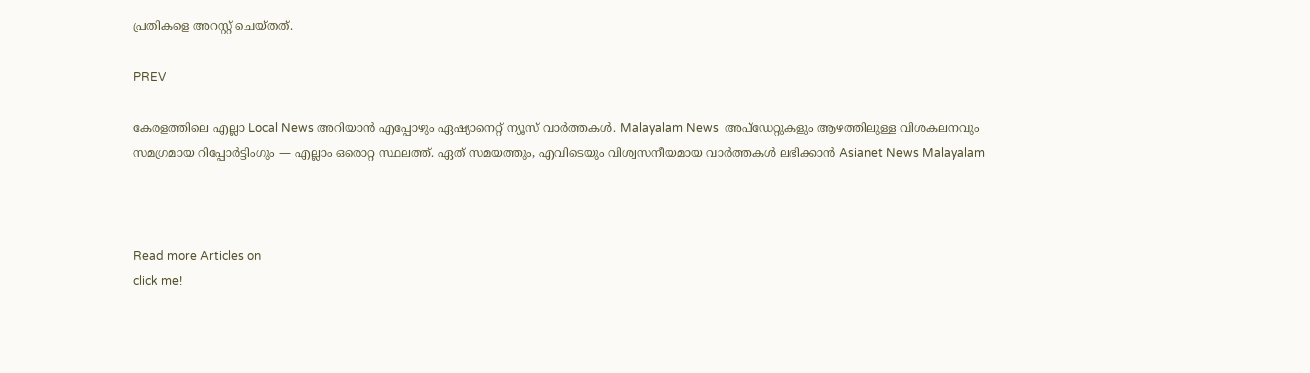പ്രതികളെ അറസ്റ്റ് ചെയ്തത്.

PREV

കേരളത്തിലെ എല്ലാ Local News അറിയാൻ എപ്പോഴും ഏഷ്യാനെറ്റ് ന്യൂസ് വാർത്തകൾ. Malayalam News  അപ്‌ഡേറ്റുകളും ആഴത്തിലുള്ള വിശകലനവും സമഗ്രമായ റിപ്പോർട്ടിംഗും — എല്ലാം ഒരൊറ്റ സ്ഥലത്ത്. ഏത് സമയത്തും, എവിടെയും വിശ്വസനീയമായ വാർത്തകൾ ലഭിക്കാൻ Asianet News Malayalam



Read more Articles on
click me!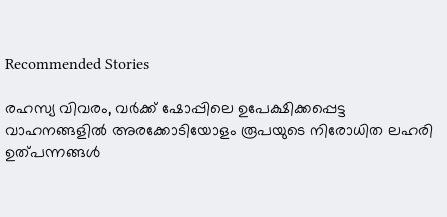Recommended Stories

രഹസ്യ വിവരം, വർക്ക് ഷോപ്പിലെ ഉപേക്ഷിക്കപ്പെട്ട വാഹനങ്ങളിൽ അരക്കോടിയോളം രൂപയുടെ നിരോധിത ലഹരി ഉത്പന്നങ്ങള്‍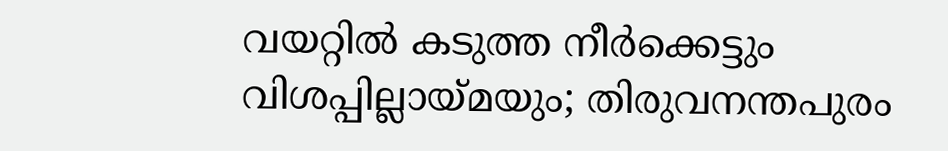വയറ്റിൽ കടുത്ത നീർക്കെട്ടും വിശപ്പില്ലായ്മയും; തിരുവനന്തപുരം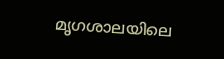മൃഗശാലയിലെ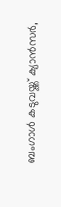ബംഗാൾ കടുവയ്ക്ക് ക്യാൻസർ,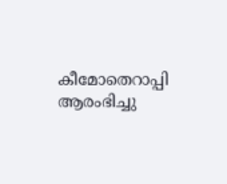കീമോതെറാപ്പി ആരംഭിച്ചു